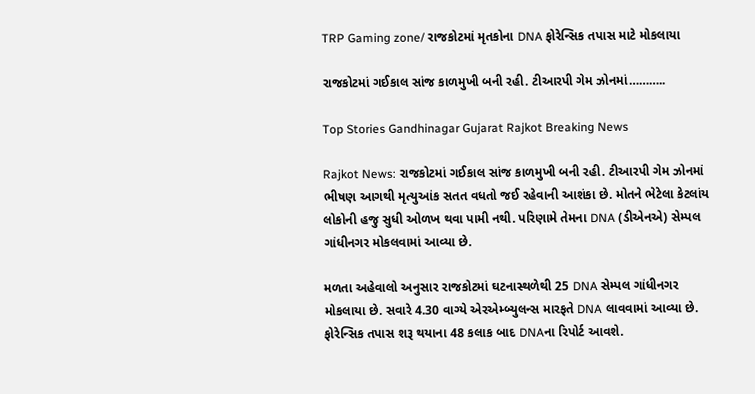TRP Gaming zone/ રાજકોટમાં મૃતકોના DNA ફોરેન્સિક તપાસ માટે મોકલાયા

રાજકોટમાં ગઈકાલ સાંજ કાળમુખી બની રહી. ટીઆરપી ગેમ ઝોનમાં………..

Top Stories Gandhinagar Gujarat Rajkot Breaking News

Rajkot News: રાજકોટમાં ગઈકાલ સાંજ કાળમુખી બની રહી. ટીઆરપી ગેમ ઝોનમાં ભીષણ આગથી મૃત્યુઆંક સતત વધતો જઈ રહેવાની આશંકા છે. મોતને ભેટેલા કેટલાંય લોકોની હજુ સુધી ઓળખ થવા પામી નથી. પરિણામે તેમના DNA (ડીએનએ) સેમ્પલ ગાંધીનગર મોકલવામાં આવ્યા છે.

મળતા અહેવાલો અનુસાર રાજકોટમાં ઘટનાસ્થળેથી 25 DNA સેમ્પલ ગાંધીનગર મોકલાયા છે. સવારે 4.30 વાગ્યે એરએમ્બ્યુલન્સ મારફતે DNA લાવવામાં આવ્યા છે. ફોરેન્સિક તપાસ શરૂ થયાના 48 કલાક બાદ DNAના રિપોર્ટ આવશે.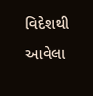વિદેશથી આવેલા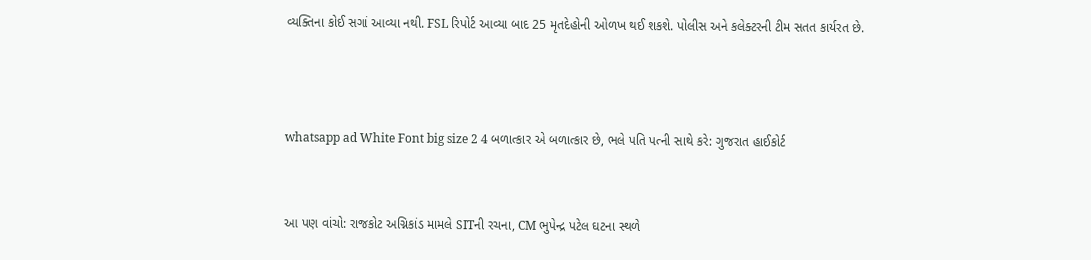વ્યક્તિના કોઈ સગાં આવ્યા નથી. FSL રિપોર્ટ આવ્યા બાદ 25 મૃતદેહોની ઓળખ થઈ શકશે. પોલીસ અને કલેક્ટરની ટીમ સતત કાર્યરત છે.



whatsapp ad White Font big size 2 4 બળાત્કાર એ બળાત્કાર છે, ભલે પતિ પત્ની સાથે કરે: ગુજરાત હાઈકોર્ટ


આ પણ વાંચો: રાજકોટ અગ્નિકાંડ મામલે SITની રચના, CM ભુપેન્દ્ર પટેલ ઘટના સ્થળે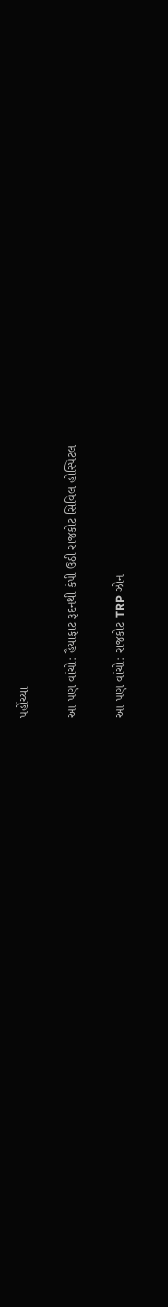પહોંચ્યા

આ પણ વાંચો: હૈયાફાટ રૂદનથી કંપી ઉઠી રાજકોટ સિવિલ હોસ્પિટલ

આ પણ વાંચો: રાજકોટ TRP ઝોન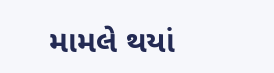મામલે થયાં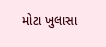મોટા ખુલાસા